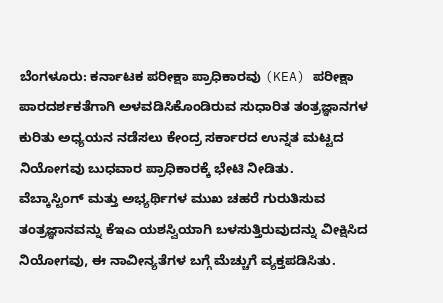ಬೆಂಗಳೂರು: ಕರ್ನಾಟಕ ಪರೀಕ್ಷಾ ಪ್ರಾಧಿಕಾರವು (KEA) ಪರೀಕ್ಷಾ ಪಾರದರ್ಶಕತೆಗಾಗಿ ಅಳವಡಿಸಿಕೊಂಡಿರುವ ಸುಧಾರಿತ ತಂತ್ರಜ್ಞಾನಗಳ ಕುರಿತು ಅಧ್ಯಯನ ನಡೆಸಲು ಕೇಂದ್ರ ಸರ್ಕಾರದ ಉನ್ನತ ಮಟ್ಟದ ನಿಯೋಗವು ಬುಧವಾರ ಪ್ರಾಧಿಕಾರಕ್ಕೆ ಭೇಟಿ ನೀಡಿತು.
ವೆಬ್ಕಾಸ್ಟಿಂಗ್ ಮತ್ತು ಅಭ್ಯರ್ಥಿಗಳ ಮುಖ ಚಹರೆ ಗುರುತಿಸುವ ತಂತ್ರಜ್ಞಾನವನ್ನು ಕೆಇಎ ಯಶಸ್ವಿಯಾಗಿ ಬಳಸುತ್ತಿರುವುದನ್ನು ವೀಕ್ಷಿಸಿದ ನಿಯೋಗವು, ಈ ನಾವೀನ್ಯತೆಗಳ ಬಗ್ಗೆ ಮೆಚ್ಚುಗೆ ವ್ಯಕ್ತಪಡಿಸಿತು.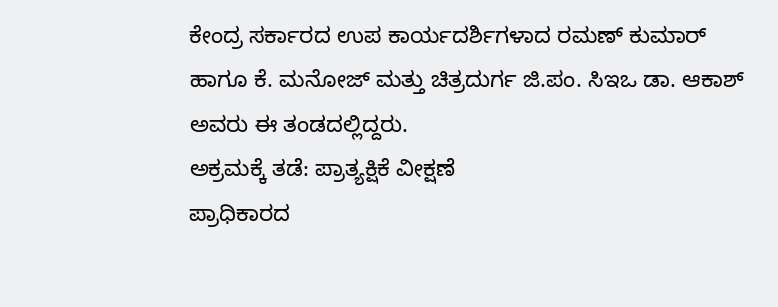ಕೇಂದ್ರ ಸರ್ಕಾರದ ಉಪ ಕಾರ್ಯದರ್ಶಿಗಳಾದ ರಮಣ್ ಕುಮಾರ್ ಹಾಗೂ ಕೆ. ಮನೋಜ್ ಮತ್ತು ಚಿತ್ರದುರ್ಗ ಜಿ.ಪಂ. ಸಿಇಒ ಡಾ. ಆಕಾಶ್ ಅವರು ಈ ತಂಡದಲ್ಲಿದ್ದರು.
ಅಕ್ರಮಕ್ಕೆ ತಡೆ: ಪ್ರಾತ್ಯಕ್ಷಿಕೆ ವೀಕ್ಷಣೆ
ಪ್ರಾಧಿಕಾರದ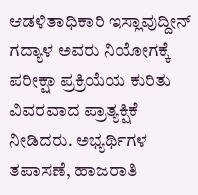ಆಡಳಿತಾಧಿಕಾರಿ ಇಸ್ಲಾವುದ್ದೀನ್ ಗದ್ಯಾಳ ಅವರು ನಿಯೋಗಕ್ಕೆ ಪರೀಕ್ಷಾ ಪ್ರಕ್ರಿಯೆಯ ಕುರಿತು ವಿವರವಾದ ಪ್ರಾತ್ಯಕ್ಷಿಕೆ ನೀಡಿದರು. ಅಭ್ಯರ್ಥಿಗಳ ತಪಾಸಣೆ, ಹಾಜರಾತಿ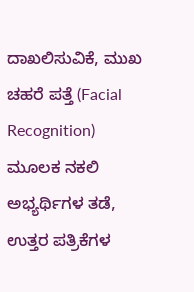ದಾಖಲಿಸುವಿಕೆ, ಮುಖ ಚಹರೆ ಪತ್ತೆ (Facial Recognition) ಮೂಲಕ ನಕಲಿ ಅಭ್ಯರ್ಥಿಗಳ ತಡೆ, ಉತ್ತರ ಪತ್ರಿಕೆಗಳ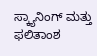ಸ್ಕ್ಯಾನಿಂಗ್ ಮತ್ತು ಫಲಿತಾಂಶ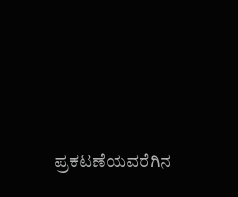ಪ್ರಕಟಣೆಯವರೆಗಿನ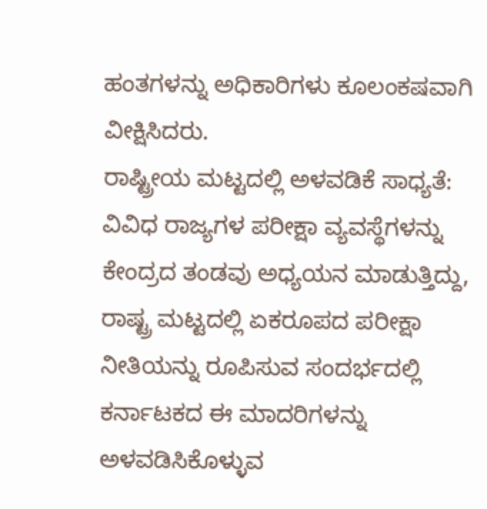ಹಂತಗಳನ್ನು ಅಧಿಕಾರಿಗಳು ಕೂಲಂಕಷವಾಗಿ ವೀಕ್ಷಿಸಿದರು.
ರಾಷ್ಟ್ರೀಯ ಮಟ್ಟದಲ್ಲಿ ಅಳವಡಿಕೆ ಸಾಧ್ಯತೆ:
ವಿವಿಧ ರಾಜ್ಯಗಳ ಪರೀಕ್ಷಾ ವ್ಯವಸ್ಥೆಗಳನ್ನು ಕೇಂದ್ರದ ತಂಡವು ಅಧ್ಯಯನ ಮಾಡುತ್ತಿದ್ದು, ರಾಷ್ಟ್ರ ಮಟ್ಟದಲ್ಲಿ ಏಕರೂಪದ ಪರೀಕ್ಷಾ ನೀತಿಯನ್ನು ರೂಪಿಸುವ ಸಂದರ್ಭದಲ್ಲಿ ಕರ್ನಾಟಕದ ಈ ಮಾದರಿಗಳನ್ನು ಅಳವಡಿಸಿಕೊಳ್ಳುವ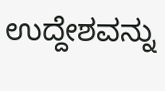ಉದ್ದೇಶವನ್ನು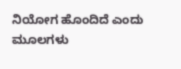ನಿಯೋಗ ಹೊಂದಿದೆ ಎಂದು ಮೂಲಗಳು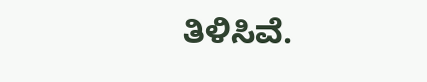ತಿಳಿಸಿವೆ.